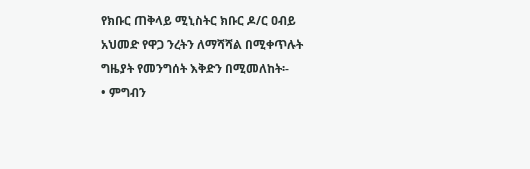የክቡር ጠቅላይ ሚኒስትር ክቡር ዶ/ር ዐብይ አህመድ የዋጋ ንረትን ለማሻሻል በሚቀጥሉት ግዜያት የመንግሰት እቅድን በሚመለከት፡-
• ምግብን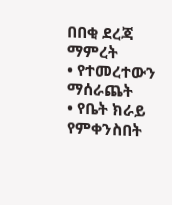በበቂ ደረጃ ማምረት
• የተመረተውን ማሰራጨት
• የቤት ክራይ የምቀንስበት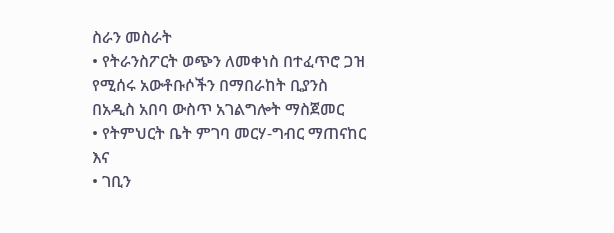ስራን መስራት
• የትራንስፖርት ወጭን ለመቀነስ በተፈጥሮ ጋዝ የሚሰሩ አውቶቡሶችን በማበራከት ቢያንስ በአዲስ አበባ ውስጥ አገልግሎት ማስጀመር
• የትምህርት ቤት ምገባ መርሃ-ግብር ማጠናከር እና
• ገቢን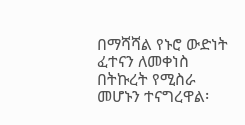በማሻሻል የኑሮ ውድነት ፈተናን ለመቀነስ በትኩረት የሚስራ መሆኑን ተናግረዋል፡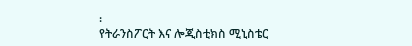፡
የትራንስፖርት እና ሎጂስቲክስ ሚኒስቴር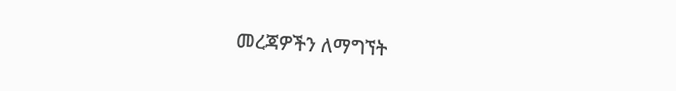መረጃዎችን ለማግኘት